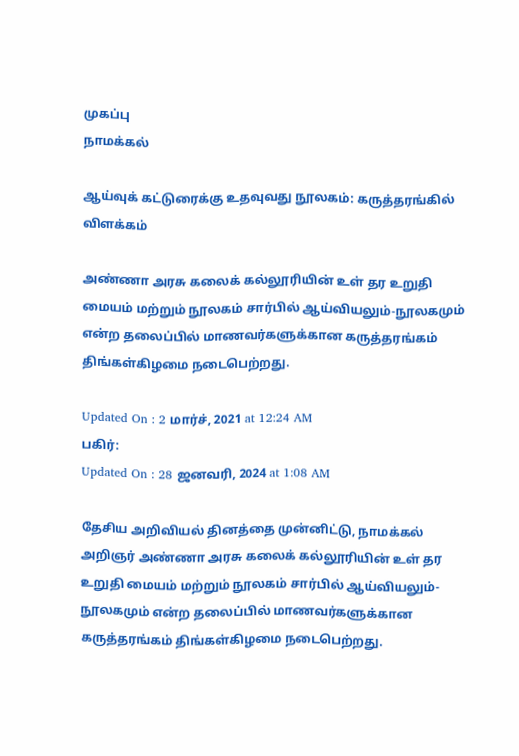முகப்பு
நாமக்கல்

ஆய்வுக் கட்டுரைக்கு உதவுவது நூலகம்: கருத்தரங்கில் விளக்கம்

அண்ணா அரசு கலைக் கல்லூரியின் உள் தர உறுதி மையம் மற்றும் நூலகம் சார்பில் ஆய்வியலும்-நூலகமும் என்ற தலைப்பில் மாணவர்களுக்கான கருத்தரங்கம் திங்கள்கிழமை நடைபெற்றது.

Updated On : 2 மார்ச், 2021 at 12:24 AM
பகிர்:
Updated On : 28 ஜனவரி, 2024 at 1:08 AM

தேசிய அறிவியல் தினத்தை முன்னிட்டு, நாமக்கல் அறிஞர் அண்ணா அரசு கலைக் கல்லூரியின் உள் தர உறுதி மையம் மற்றும் நூலகம் சார்பில் ஆய்வியலும்-நூலகமும் என்ற தலைப்பில் மாணவர்களுக்கான கருத்தரங்கம் திங்கள்கிழமை நடைபெற்றது.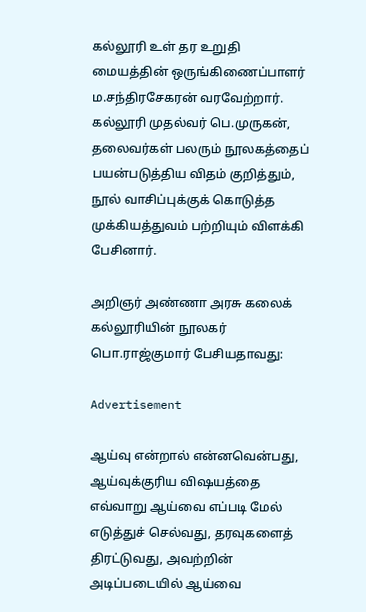கல்லூரி உள் தர உறுதி மையத்தின் ஒருங்கிணைப்பாளர் ம.சந்திரசேகரன் வரவேற்றார். கல்லூரி முதல்வர் பெ.முருகன், தலைவர்கள் பலரும் நூலகத்தைப் பயன்படுத்திய விதம் குறித்தும், நூல் வாசிப்புக்குக் கொடுத்த முக்கியத்துவம் பற்றியும் விளக்கி பேசினார்.

அறிஞர் அண்ணா அரசு கலைக் கல்லூரியின் நூலகர் பொ.ராஜ்குமார் பேசியதாவது:

Advertisement

ஆய்வு என்றால் என்னவென்பது, ஆய்வுக்குரிய விஷயத்தை எவ்வாறு ஆய்வை எப்படி மேல் எடுத்துச் செல்வது, தரவுகளைத் திரட்டுவது, அவற்றின் அடிப்படையில் ஆய்வை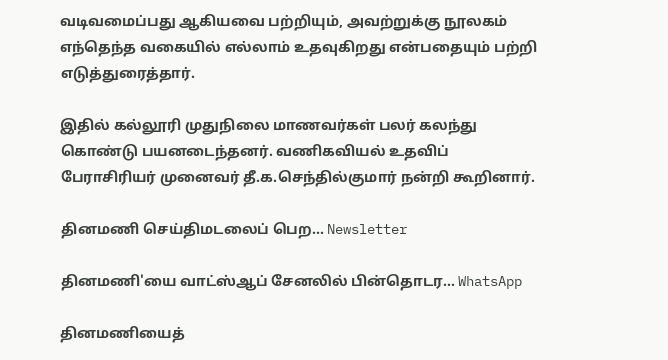வடிவமைப்பது ஆகியவை பற்றியும், அவற்றுக்கு நூலகம் எந்தெந்த வகையில் எல்லாம் உதவுகிறது என்பதையும் பற்றி எடுத்துரைத்தார்.

இதில் கல்லூரி முதுநிலை மாணவர்கள் பலர் கலந்து கொண்டு பயனடைந்தனர். வணிகவியல் உதவிப் பேராசிரியர் முனைவர் தீ.க.செந்தில்குமார் நன்றி கூறினார்.

தினமணி செய்திமடலைப் பெற... Newsletter

தினமணி'யை வாட்ஸ்ஆப் சேனலில் பின்தொடர... WhatsApp

தினமணியைத்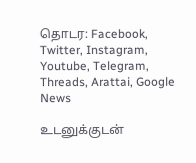தொடர: Facebook, Twitter, Instagram, Youtube, Telegram, Threads, Arattai, Google News

உடனுக்குடன்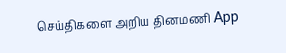செய்திகளை அறிய தினமணி App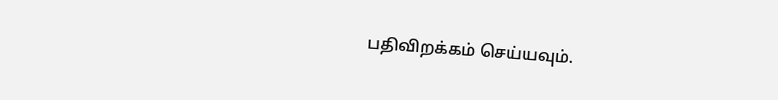பதிவிறக்கம் செய்யவும்.